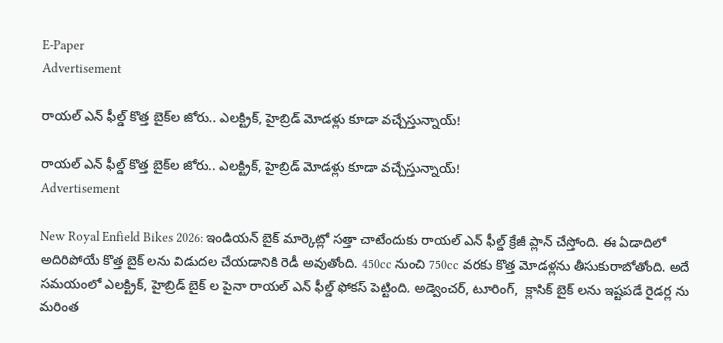E-Paper
Advertisement

రాయల్ ఎన్‌ ఫీల్డ్ కొత్త బైక్‌ల జోరు.. ఎలక్ట్రిక్, హైబ్రిడ్ మోడళ్లు కూడా వచ్చేస్తున్నాయ్!

రాయల్ ఎన్‌ ఫీల్డ్ కొత్త బైక్‌ల జోరు.. ఎలక్ట్రిక్, హైబ్రిడ్ మోడళ్లు కూడా వచ్చేస్తున్నాయ్!
Advertisement

New Royal Enfield Bikes 2026: ఇండియన్ బైక్ మార్కెట్లో సత్తా చాటేందుకు రాయల్ ఎన్‌ ఫీల్డ్ క్రేజీ ప్లాన్ చేస్తోంది. ఈ ఏడాదిలో అదిరిపోయే కొత్త బైక్‌ లను విడుదల చేయడానికి రెడీ అవుతోంది. 450cc నుంచి 750cc వరకు కొత్త మోడళ్లను తీసుకురాబోతోంది. అదే సమయంలో ఎలక్ట్రిక్, హైబ్రిడ్ బైక్‌ ల పైనా రాయల్ ఎన్‌ ఫీల్డ్ ఫోకస్ పెట్టింది. అడ్వెంచర్, టూరింగ్,  క్లాసిక్ బైక్‌ లను ఇష్టపడే రైడర్ల ను మరింత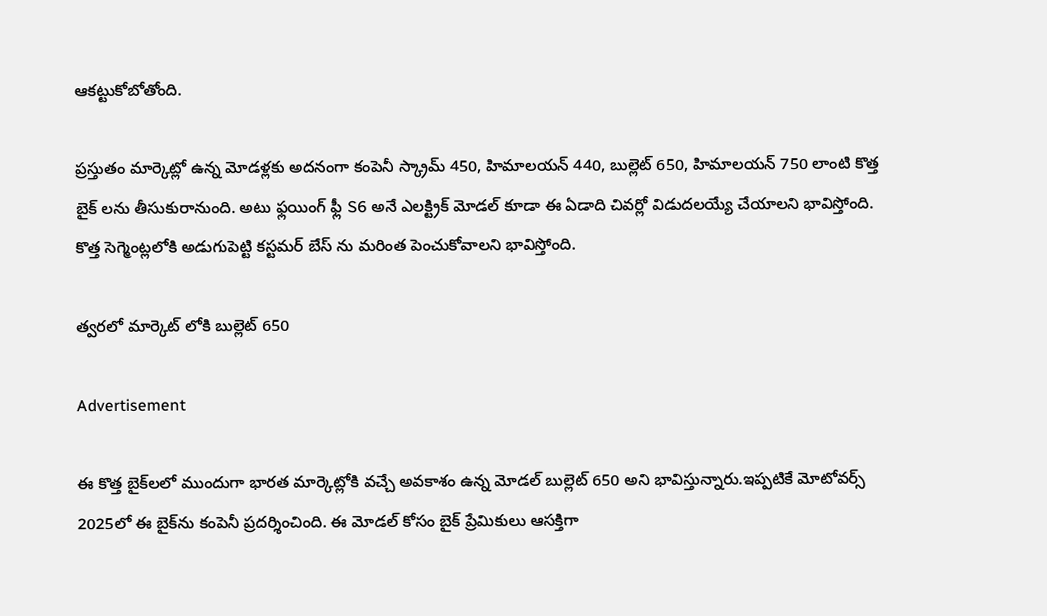ఆకట్టుకోబోతోంది.

ప్రస్తుతం మార్కెట్లో ఉన్న మోడళ్లకు అదనంగా కంపెనీ స్క్రామ్ 450, హిమాలయన్ 440, బుల్లెట్ 650, హిమాలయన్ 750 లాంటి కొత్త బైక్‌ లను తీసుకురానుంది. అటు ఫ్లయింగ్ ఫ్లీ S6 అనే ఎలక్ట్రిక్ మోడల్ కూడా ఈ ఏడాది చివర్లో విడుదలయ్యే చేయాలని భావిస్తోంది. కొత్త సెగ్మెంట్లలోకి అడుగుపెట్టి కస్టమర్ బేస్‌ ను మరింత పెంచుకోవాలని భావిస్తోంది.

త్వరలో మార్కెట్ లోకి బుల్లెట్ 650

Advertisement

ఈ కొత్త బైక్‌లలో ముందుగా భారత మార్కెట్లోకి వచ్చే అవకాశం ఉన్న మోడల్ బుల్లెట్ 650 అని భావిస్తున్నారు.ఇప్పటికే మోటోవర్స్ 2025లో ఈ బైక్‌ను కంపెనీ ప్రదర్శించింది. ఈ మోడల్ కోసం బైక్ ప్రేమికులు ఆసక్తిగా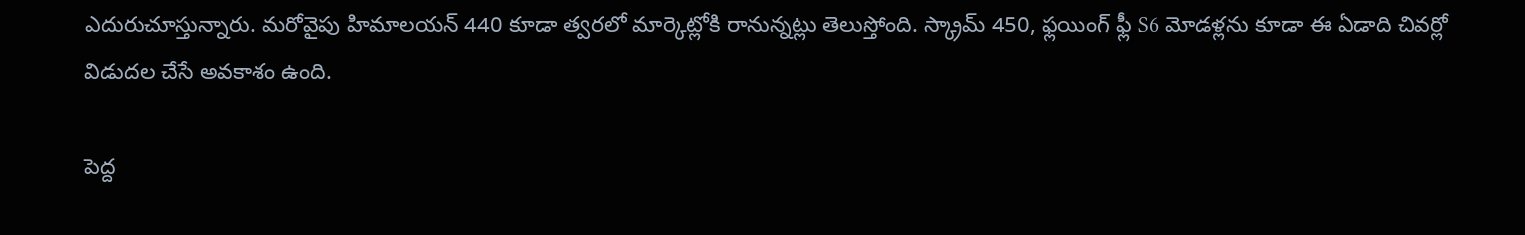ఎదురుచూస్తున్నారు. మరోవైపు హిమాలయన్ 440 కూడా త్వరలో మార్కెట్లోకి రానున్నట్లు తెలుస్తోంది. స్క్రామ్ 450, ఫ్లయింగ్ ఫ్లీ S6 మోడళ్లను కూడా ఈ ఏడాది చివర్లో విడుదల చేసే అవకాశం ఉంది.

పెద్ద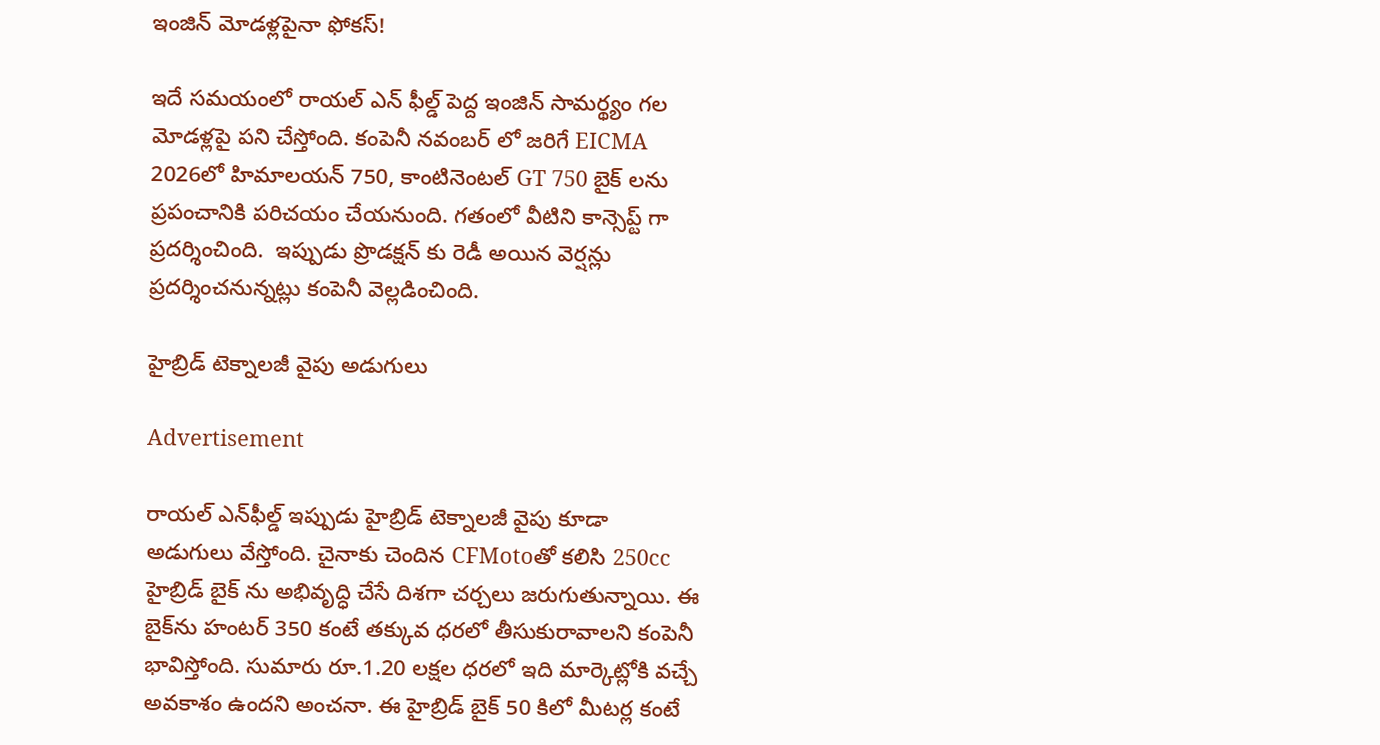ఇంజిన్ మోడళ్లపైనా ఫోకస్!

ఇదే సమయంలో రాయల్ ఎన్‌ ఫీల్డ్ పెద్ద ఇంజిన్ సామర్థ్యం గల మోడళ్లపై పని చేస్తోంది. కంపెనీ నవంబర్‌ లో జరిగే EICMA 2026లో హిమాలయన్ 750, కాంటినెంటల్ GT 750 బైక్‌ లను ప్రపంచానికి పరిచయం చేయనుంది. గతంలో వీటిని కాన్సెప్ట్ గా ప్రదర్శించింది.  ఇప్పుడు ప్రొడక్షన్ కు రెడీ అయిన వెర్షన్లు ప్రదర్శించనున్నట్లు కంపెనీ వెల్లడించింది.

హైబ్రిడ్ టెక్నాలజీ వైపు అడుగులు

Advertisement

రాయల్ ఎన్‌ఫీల్డ్ ఇప్పుడు హైబ్రిడ్ టెక్నాలజీ వైపు కూడా అడుగులు వేస్తోంది. చైనాకు చెందిన CFMotoతో కలిసి 250cc హైబ్రిడ్ బైక్‌ ను అభివృద్ధి చేసే దిశగా చర్చలు జరుగుతున్నాయి. ఈ బైక్‌ను హంటర్ 350 కంటే తక్కువ ధరలో తీసుకురావాలని కంపెనీ భావిస్తోంది. సుమారు రూ.1.20 లక్షల ధరలో ఇది మార్కెట్లోకి వచ్చే అవకాశం ఉందని అంచనా. ఈ హైబ్రిడ్ బైక్ 50 కిలో మీటర్ల కంటే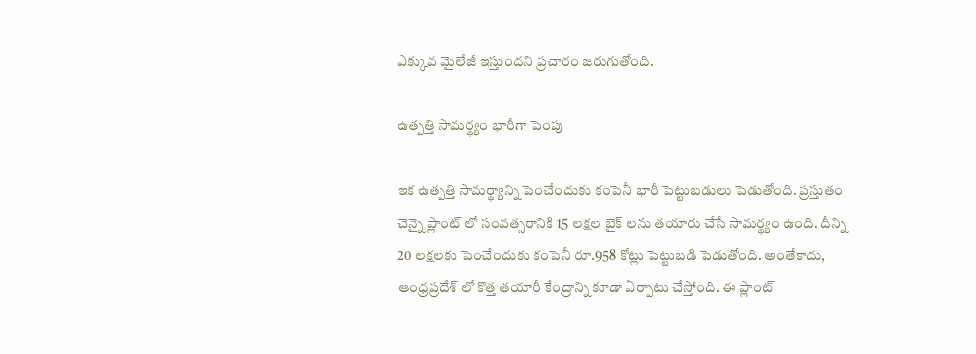ఎక్కువ మైలేజీ ఇస్తుందని ప్రచారం జరుగుతోంది.

ఉత్పత్తి సామర్థ్యం భారీగా పెంపు

ఇక ఉత్పత్తి సామర్థ్యాన్ని పెంచేందుకు కంపెనీ భారీ పెట్టుబడులు పెడుతోంది. ప్రస్తుతం చెన్నై ప్లాంట్‌ లో సంవత్సరానికి 15 లక్షల బైక్‌ లను తయారు చేసే సామర్థ్యం ఉంది. దీన్ని 20 లక్షలకు పెంచేందుకు కంపెనీ రూ.958 కోట్లు పెట్టుబడి పెడుతోంది. అంతేకాదు, ఆంధ్రప్రదేశ్‌ లో కొత్త తయారీ కేంద్రాన్ని కూడా ఏర్పాటు చేస్తోంది. ఈ ప్లాంట్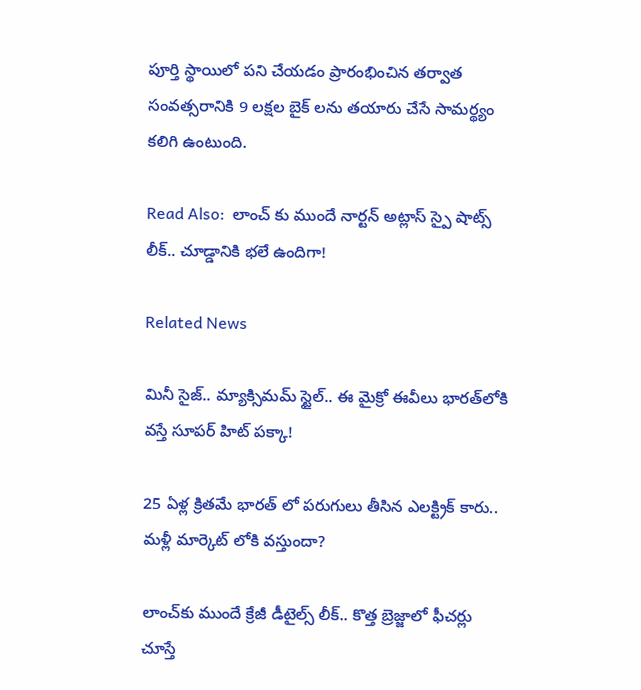పూర్తి స్థాయిలో పని చేయడం ప్రారంభించిన తర్వాత సంవత్సరానికి 9 లక్షల బైక్‌ లను తయారు చేసే సామర్థ్యం కలిగి ఉంటుంది.

Read Also:  లాంచ్ కు ముందే నార్టన్ అట్లాస్ స్పై షాట్స్ లీక్.. చూడ్డానికి భలే ఉందిగా!

Related News

మినీ సైజ్.. మ్యాక్సిమమ్ స్టైల్.. ఈ మైక్రో ఈవీలు భారత్‌లోకి వస్తే సూపర్ హిట్ పక్కా!

25 ఏళ్ల క్రితమే భారత్ లో పరుగులు తీసిన ఎలక్ట్రిక్ కారు.. మళ్లీ మార్కెట్ లోకి వస్తుందా?

లాంచ్‌కు ముందే క్రేజీ డీటైల్స్ లీక్.. కొత్త బ్రెజ్జాలో ఫీచర్లు చూస్తే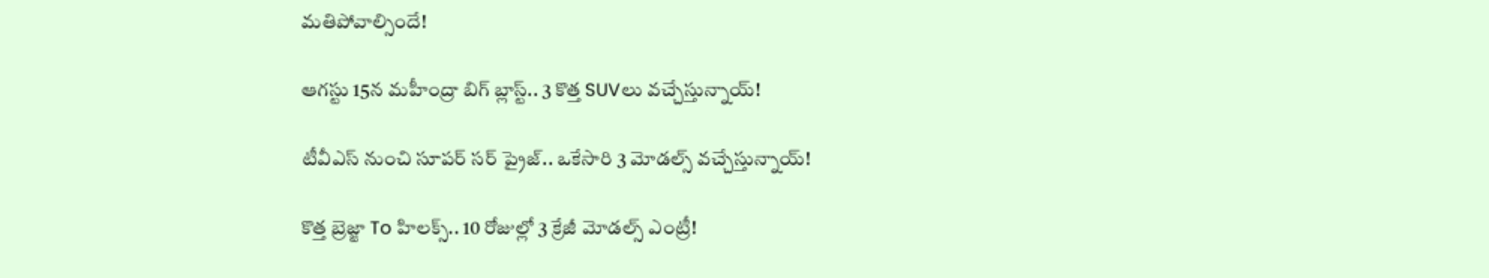మతిపోవాల్సిందే!

ఆగస్టు 15న మహీంద్రా బిగ్ బ్లాస్ట్.. 3 కొత్త SUVలు వచ్చేస్తున్నాయ్!

టీవీఎస్ నుంచి సూపర్ సర్‌ ప్రైజ్.. ఒకేసారి 3 మోడల్స్ వచ్చేస్తున్నాయ్!

కొత్త బ్రెజ్జా To హిలక్స్.. 10 రోజుల్లో 3 క్రేజీ మోడల్స్ ఎంట్రీ!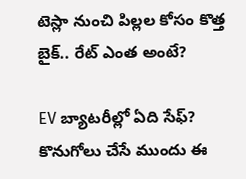టెస్లా నుంచి పిల్లల కోసం కొత్త బైక్.. రేట్ ఎంత అంటే?

EV బ్యాటరీల్లో ఏది సేఫ్? కొనుగోలు చేసే ముందు ఈ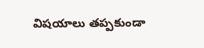విషయాలు తప్పకుండా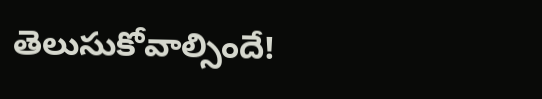తెలుసుకోవాల్సిందే!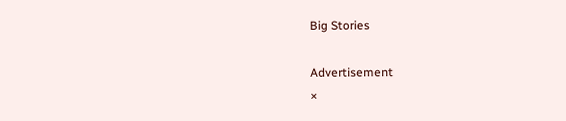Big Stories

Advertisement
×